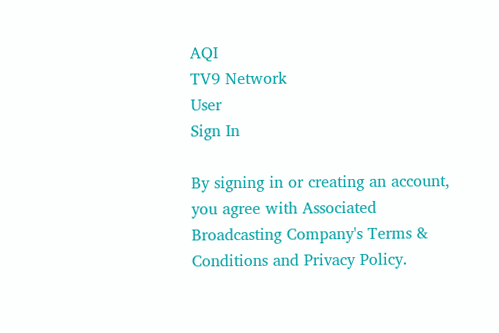AQI
TV9 Network
User
Sign In

By signing in or creating an account, you agree with Associated Broadcasting Company's Terms & Conditions and Privacy Policy.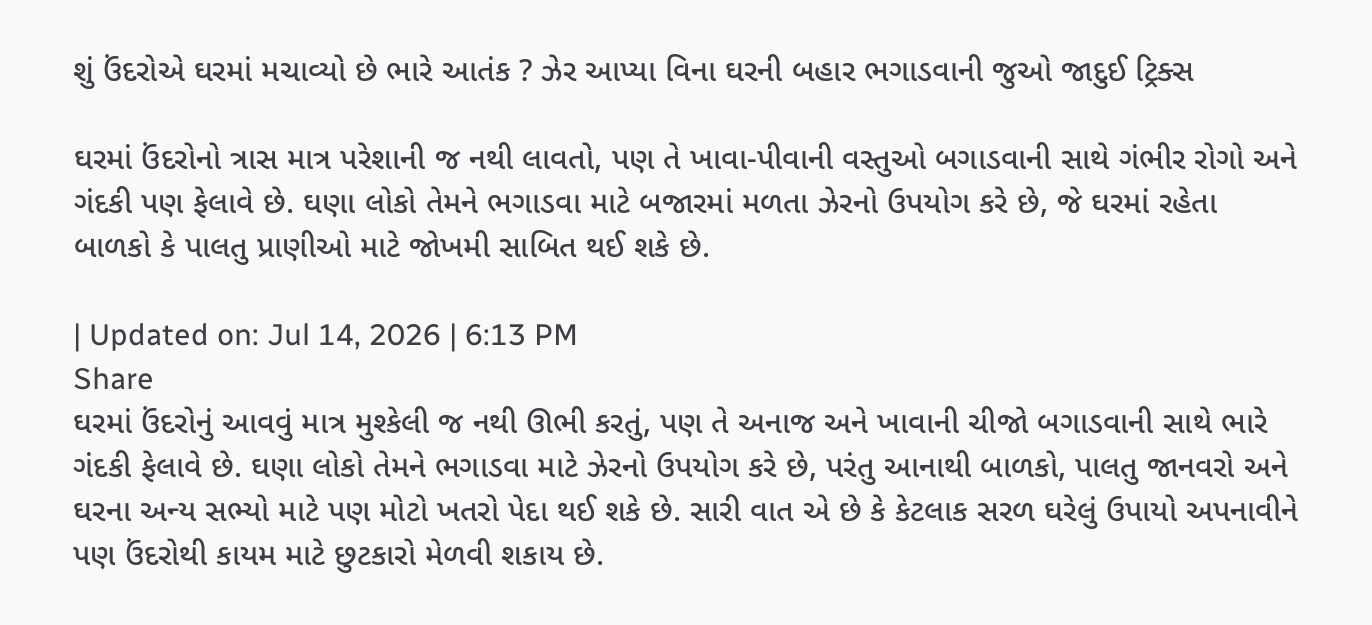શું ઉંદરોએ ઘરમાં મચાવ્યો છે ભારે આતંક ? ઝેર આપ્યા વિના ઘરની બહાર ભગાડવાની જુઓ જાદુઈ ટ્રિક્સ

ઘરમાં ઉંદરોનો ત્રાસ માત્ર પરેશાની જ નથી લાવતો, પણ તે ખાવા-પીવાની વસ્તુઓ બગાડવાની સાથે ગંભીર રોગો અને ગંદકી પણ ફેલાવે છે. ઘણા લોકો તેમને ભગાડવા માટે બજારમાં મળતા ઝેરનો ઉપયોગ કરે છે, જે ઘરમાં રહેતા બાળકો કે પાલતુ પ્રાણીઓ માટે જોખમી સાબિત થઈ શકે છે.

| Updated on: Jul 14, 2026 | 6:13 PM
Share
ઘરમાં ઉંદરોનું આવવું માત્ર મુશ્કેલી જ નથી ઊભી કરતું, પણ તે અનાજ અને ખાવાની ચીજો બગાડવાની સાથે ભારે ગંદકી ફેલાવે છે. ઘણા લોકો તેમને ભગાડવા માટે ઝેરનો ઉપયોગ કરે છે, પરંતુ આનાથી બાળકો, પાલતુ જાનવરો અને ઘરના અન્ય સભ્યો માટે પણ મોટો ખતરો પેદા થઈ શકે છે. સારી વાત એ છે કે કેટલાક સરળ ઘરેલું ઉપાયો અપનાવીને પણ ઉંદરોથી કાયમ માટે છુટકારો મેળવી શકાય છે.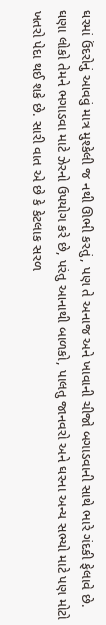ઘરમાં ઉંદરોનું આવવું માત્ર મુશ્કેલી જ નથી ઊભી કરતું, પણ તે અનાજ અને ખાવાની ચીજો બગાડવાની સાથે ભારે ગંદકી ફેલાવે છે. ઘણા લોકો તેમને ભગાડવા માટે ઝેરનો ઉપયોગ કરે છે, પરંતુ આનાથી બાળકો, પાલતુ જાનવરો અને ઘરના અન્ય સભ્યો માટે પણ મોટો ખતરો પેદા થઈ શકે છે. સારી વાત એ છે કે કેટલાક સરળ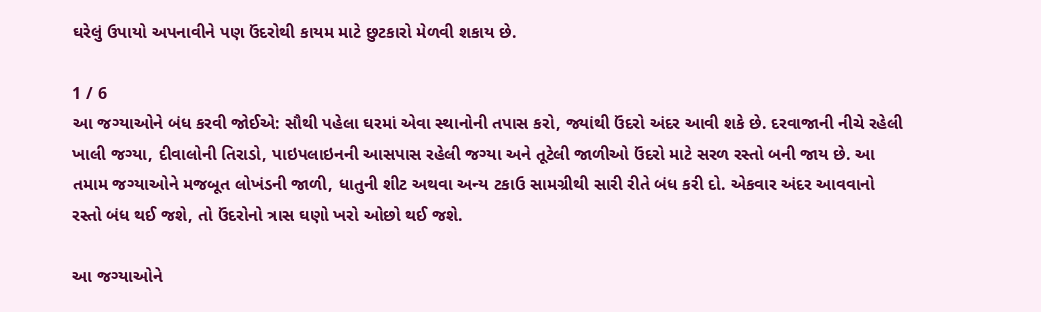ઘરેલું ઉપાયો અપનાવીને પણ ઉંદરોથી કાયમ માટે છુટકારો મેળવી શકાય છે.

1 / 6
આ જગ્યાઓને બંધ કરવી જોઈએ: સૌથી પહેલા ઘરમાં એવા સ્થાનોની તપાસ કરો, જ્યાંથી ઉંદરો અંદર આવી શકે છે. દરવાજાની નીચે રહેલી ખાલી જગ્યા, દીવાલોની તિરાડો, પાઇપલાઇનની આસપાસ રહેલી જગ્યા અને તૂટેલી જાળીઓ ઉંદરો માટે સરળ રસ્તો બની જાય છે. આ તમામ જગ્યાઓને મજબૂત લોખંડની જાળી, ધાતુની શીટ અથવા અન્ય ટકાઉ સામગ્રીથી સારી રીતે બંધ કરી દો. એકવાર અંદર આવવાનો રસ્તો બંધ થઈ જશે, તો ઉંદરોનો ત્રાસ ઘણો ખરો ઓછો થઈ જશે.

આ જગ્યાઓને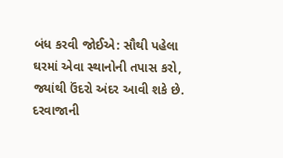બંધ કરવી જોઈએ: સૌથી પહેલા ઘરમાં એવા સ્થાનોની તપાસ કરો, જ્યાંથી ઉંદરો અંદર આવી શકે છે. દરવાજાની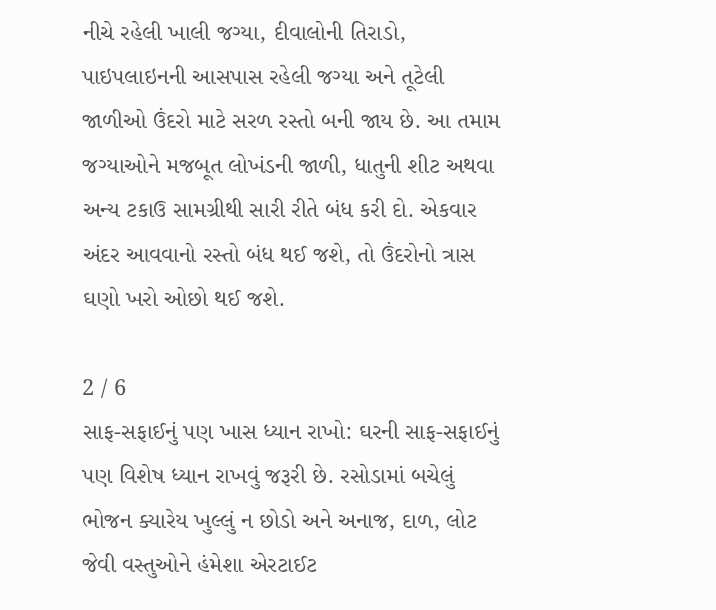નીચે રહેલી ખાલી જગ્યા, દીવાલોની તિરાડો, પાઇપલાઇનની આસપાસ રહેલી જગ્યા અને તૂટેલી જાળીઓ ઉંદરો માટે સરળ રસ્તો બની જાય છે. આ તમામ જગ્યાઓને મજબૂત લોખંડની જાળી, ધાતુની શીટ અથવા અન્ય ટકાઉ સામગ્રીથી સારી રીતે બંધ કરી દો. એકવાર અંદર આવવાનો રસ્તો બંધ થઈ જશે, તો ઉંદરોનો ત્રાસ ઘણો ખરો ઓછો થઈ જશે.

2 / 6
સાફ-સફાઈનું પણ ખાસ ધ્યાન રાખો: ઘરની સાફ-સફાઈનું પણ વિશેષ ધ્યાન રાખવું જરૂરી છે. રસોડામાં બચેલું ભોજન ક્યારેય ખુલ્લું ન છોડો અને અનાજ, દાળ, લોટ જેવી વસ્તુઓને હંમેશા એરટાઈટ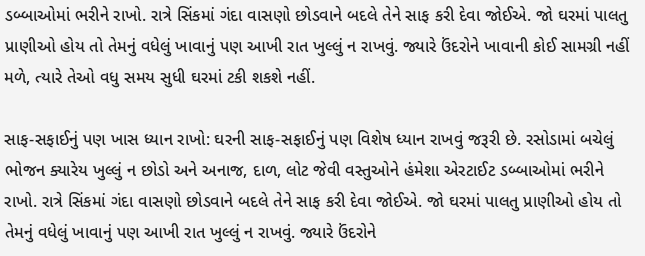ડબ્બાઓમાં ભરીને રાખો. રાત્રે સિંકમાં ગંદા વાસણો છોડવાને બદલે તેને સાફ કરી દેવા જોઈએ. જો ઘરમાં પાલતુ પ્રાણીઓ હોય તો તેમનું વધેલું ખાવાનું પણ આખી રાત ખુલ્લું ન રાખવું. જ્યારે ઉંદરોને ખાવાની કોઈ સામગ્રી નહીં મળે, ત્યારે તેઓ વધુ સમય સુધી ઘરમાં ટકી શકશે નહીં.

સાફ-સફાઈનું પણ ખાસ ધ્યાન રાખો: ઘરની સાફ-સફાઈનું પણ વિશેષ ધ્યાન રાખવું જરૂરી છે. રસોડામાં બચેલું ભોજન ક્યારેય ખુલ્લું ન છોડો અને અનાજ, દાળ, લોટ જેવી વસ્તુઓને હંમેશા એરટાઈટ ડબ્બાઓમાં ભરીને રાખો. રાત્રે સિંકમાં ગંદા વાસણો છોડવાને બદલે તેને સાફ કરી દેવા જોઈએ. જો ઘરમાં પાલતુ પ્રાણીઓ હોય તો તેમનું વધેલું ખાવાનું પણ આખી રાત ખુલ્લું ન રાખવું. જ્યારે ઉંદરોને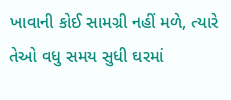ખાવાની કોઈ સામગ્રી નહીં મળે, ત્યારે તેઓ વધુ સમય સુધી ઘરમાં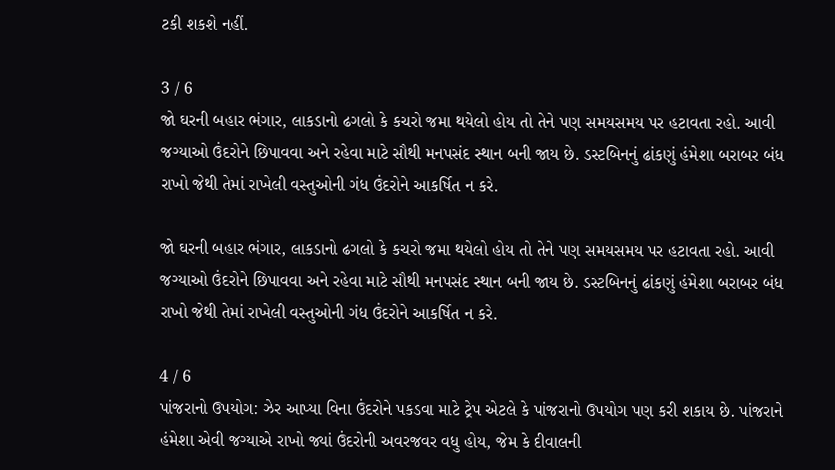ટકી શકશે નહીં.

3 / 6
જો ઘરની બહાર ભંગાર, લાકડાનો ઢગલો કે કચરો જમા થયેલો હોય તો તેને પણ સમયસમય પર હટાવતા રહો. આવી જગ્યાઓ ઉંદરોને છિપાવવા અને રહેવા માટે સૌથી મનપસંદ સ્થાન બની જાય છે. ડસ્ટબિનનું ઢાંકણું હંમેશા બરાબર બંધ રાખો જેથી તેમાં રાખેલી વસ્તુઓની ગંધ ઉંદરોને આકર્ષિત ન કરે.

જો ઘરની બહાર ભંગાર, લાકડાનો ઢગલો કે કચરો જમા થયેલો હોય તો તેને પણ સમયસમય પર હટાવતા રહો. આવી જગ્યાઓ ઉંદરોને છિપાવવા અને રહેવા માટે સૌથી મનપસંદ સ્થાન બની જાય છે. ડસ્ટબિનનું ઢાંકણું હંમેશા બરાબર બંધ રાખો જેથી તેમાં રાખેલી વસ્તુઓની ગંધ ઉંદરોને આકર્ષિત ન કરે.

4 / 6
પાંજરાનો ઉપયોગ: ઝેર આપ્યા વિના ઉંદરોને પકડવા માટે ટ્રેપ એટલે કે પાંજરાનો ઉપયોગ પણ કરી શકાય છે. પાંજરાને હંમેશા એવી જગ્યાએ રાખો જ્યાં ઉંદરોની અવરજવર વધુ હોય, જેમ કે દીવાલની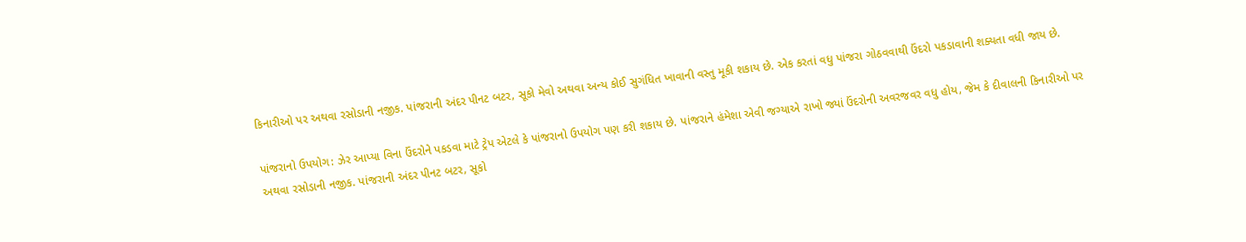કિનારીઓ પર અથવા રસોડાની નજીક. પાંજરાની અંદર પીનટ બટર, સૂકો મેવો અથવા અન્ય કોઈ સુગંધિત ખાવાની વસ્તુ મૂકી શકાય છે. એક કરતાં વધુ પાંજરા ગોઠવવાથી ઉંદરો પકડાવાની શક્યતા વધી જાય છે.

પાંજરાનો ઉપયોગ: ઝેર આપ્યા વિના ઉંદરોને પકડવા માટે ટ્રેપ એટલે કે પાંજરાનો ઉપયોગ પણ કરી શકાય છે. પાંજરાને હંમેશા એવી જગ્યાએ રાખો જ્યાં ઉંદરોની અવરજવર વધુ હોય, જેમ કે દીવાલની કિનારીઓ પર અથવા રસોડાની નજીક. પાંજરાની અંદર પીનટ બટર, સૂકો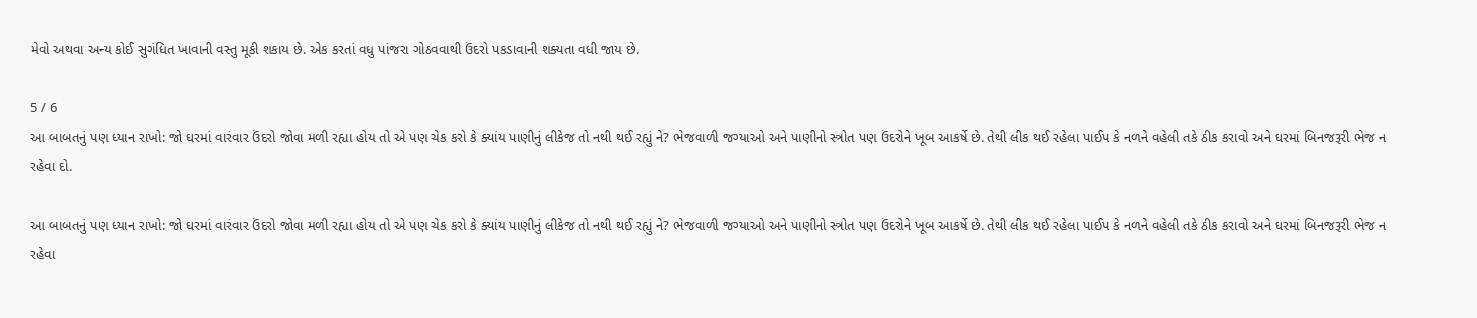મેવો અથવા અન્ય કોઈ સુગંધિત ખાવાની વસ્તુ મૂકી શકાય છે. એક કરતાં વધુ પાંજરા ગોઠવવાથી ઉંદરો પકડાવાની શક્યતા વધી જાય છે.

5 / 6
આ બાબતનું પણ ધ્યાન રાખો: જો ઘરમાં વારંવાર ઉંદરો જોવા મળી રહ્યા હોય તો એ પણ ચેક કરો કે ક્યાંય પાણીનું લીકેજ તો નથી થઈ રહ્યું ને? ભેજવાળી જગ્યાઓ અને પાણીનો સ્ત્રોત પણ ઉંદરોને ખૂબ આકર્ષે છે. તેથી લીક થઈ રહેલા પાઈપ કે નળને વહેલી તકે ઠીક કરાવો અને ઘરમાં બિનજરૂરી ભેજ ન રહેવા દો.

આ બાબતનું પણ ધ્યાન રાખો: જો ઘરમાં વારંવાર ઉંદરો જોવા મળી રહ્યા હોય તો એ પણ ચેક કરો કે ક્યાંય પાણીનું લીકેજ તો નથી થઈ રહ્યું ને? ભેજવાળી જગ્યાઓ અને પાણીનો સ્ત્રોત પણ ઉંદરોને ખૂબ આકર્ષે છે. તેથી લીક થઈ રહેલા પાઈપ કે નળને વહેલી તકે ઠીક કરાવો અને ઘરમાં બિનજરૂરી ભેજ ન રહેવા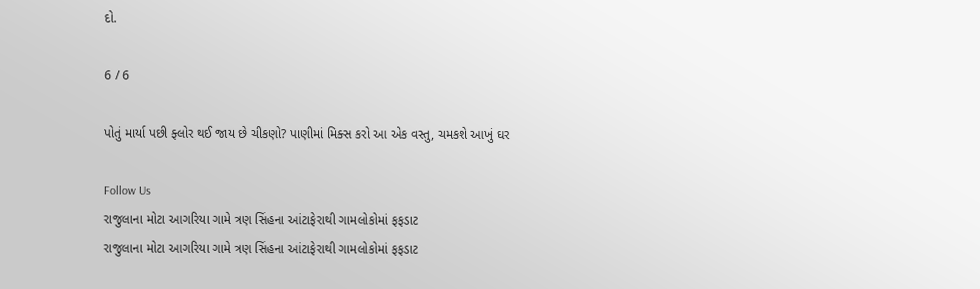દો.

6 / 6

પોતું માર્યા પછી ફ્લોર થઈ જાય છે ચીકણો? પાણીમાં મિક્સ કરો આ એક વસ્તુ, ચમકશે આખું ઘર

Follow Us
રાજુલાના મોટા આગરિયા ગામે ત્રણ સિંહના આંટાફેરાથી ગામલોકોમાં ફફડાટ
રાજુલાના મોટા આગરિયા ગામે ત્રણ સિંહના આંટાફેરાથી ગામલોકોમાં ફફડાટ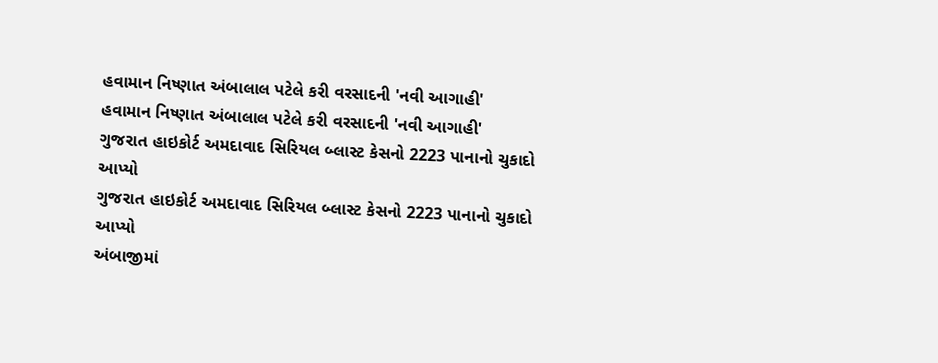હવામાન નિષ્ણાત અંબાલાલ પટેલે કરી વરસાદની 'નવી આગાહી'
હવામાન નિષ્ણાત અંબાલાલ પટેલે કરી વરસાદની 'નવી આગાહી'
ગુજરાત હાઇકોર્ટ અમદાવાદ સિરિયલ બ્લાસ્ટ કેસનો 2223 પાનાનો ચુકાદો આપ્યો
ગુજરાત હાઇકોર્ટ અમદાવાદ સિરિયલ બ્લાસ્ટ કેસનો 2223 પાનાનો ચુકાદો આપ્યો
અંબાજીમાં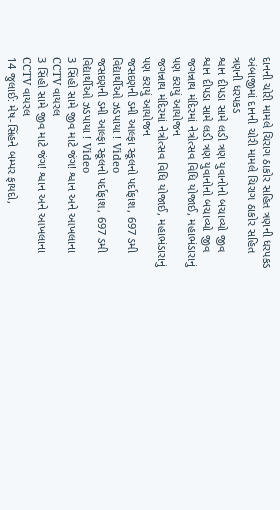દાનની ચોરી મામલે ચિરાગ ઠાકોર સહિત ત્રણની ધરપકડ
અંબાજીમાં દાનની ચોરી મામલે ચિરાગ ઠાકોર સહિત ત્રણની ધરપકડ
શ્વાન દીપડા સામે લડી ત્રણ યુવાનોનો બચાવ્યો જીવ
શ્વાન દીપડા સામે લડી ત્રણ યુવાનોનો બચાવ્યો જીવ
જગન્નાથ મંદિરમાં નેત્રોત્સવ વિધિ યોજાઈ, મહાભંડારાનું પણ કરાયું આયોજન
જગન્નાથ મંદિરમાં નેત્રોત્સવ વિધિ યોજાઈ, મહાભંડારાનું પણ કરાયું આયોજન
જસદણની ડમી આલ્ફા સ્કૂલનો પર્દાફાશ, 697 ડમી વિદ્યાર્થીઓ ઝડપાયા ! Video
જસદણની ડમી આલ્ફા સ્કૂલનો પર્દાફાશ, 697 ડમી વિદ્યાર્થીઓ ઝડપાયા ! Video
3 સિંહો સામે જીવ માટે જંગ! શ્વાન અને આખલાના CCTV વાયરલ
3 સિંહો સામે જીવ માટે જંગ! શ્વાન અને આખલાના CCTV વાયરલ
14 જુલાઈ: મેષ-સિંહને બમ્પર ફાયદો,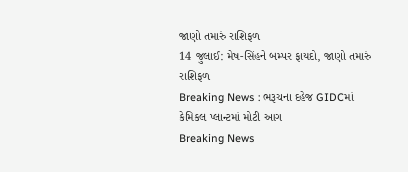જાણો તમારું રાશિફળ
14 જુલાઈ: મેષ-સિંહને બમ્પર ફાયદો, જાણો તમારું રાશિફળ
Breaking News : ભરૂચના દહેજ GIDCમાં કેમિકલ પ્લાન્ટમાં મોટી આગ
Breaking News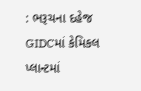: ભરૂચના દહેજ GIDCમાં કેમિકલ પ્લાન્ટમાં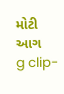મોટી આગ
g clip-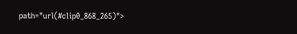path="url(#clip0_868_265)">